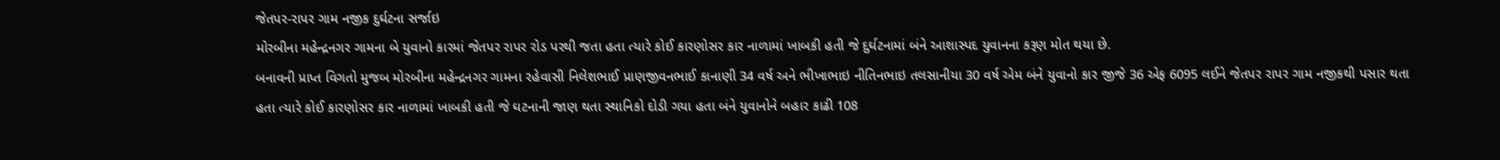જેતપર-રાપર ગામ નજીક દુર્ઘટના સર્જાઇ
મોરબીના મહેન્દ્રનગર ગામના બે યુવાનો કારમાં જેતપર રાપર રોડ પરથી જતા હતા ત્યારે કોઈ કારણોસર કાર નાળામાં ખાબકી હતી જે દુર્ઘટનામાં બંને આશાસ્પદ યુવાનના કરૂણ મોત થયા છે.
બનાવની પ્રાપ્ત વિગતો મુજબ મોરબીના મહેન્દ્રનગર ગામના રહેવાસી નિલેશભાઈ પ્રાણજીવનભાઈ કાનાણી 34 વર્ષ અને ભીખાભાઇ નીતિનભાઇ તલસાનીયા 30 વર્ષ એમ બંને યુવાનો કાર જીજે 36 એફ 6095 લઈને જેતપર રાપર ગામ નજીકથી પસાર થતા હતા ત્યારે કોઈ કારણોસર કાર નાળામાં ખાબકી હતી જે ઘટનાની જાણ થતા સ્થાનિકો દોડી ગયા હતા બંને યુવાનોને બહાર કાઢી 108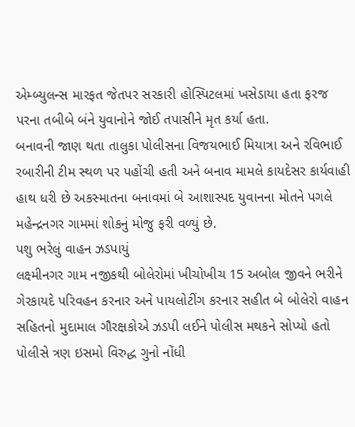એમ્બ્યુલન્સ મારફત જેતપર સરકારી હોસ્પિટલમાં ખસેડાયા હતા ફરજ પરના તબીબે બંને યુવાનોને જોઈ તપાસીને મૃત કર્યા હતા.
બનાવની જાણ થતા તાલુકા પોલીસના વિજયભાઈ મિયાત્રા અને રવિભાઈ રબારીની ટીમ સ્થળ પર પહોંચી હતી અને બનાવ મામલે કાયદેસર કાર્યવાહી હાથ ધરી છે અકસ્માતના બનાવમાં બે આશાસ્પદ યુવાનના મોતને પગલે મહેન્દ્રનગર ગામમાં શોકનું મોજુ ફરી વળ્યું છે.
પશુ ભરેલું વાહન ઝડપાયું
લક્ષ્મીનગર ગામ નજીકથી બોલેરોમાં ખીચોખીચ 15 અબોલ જીવને ભરીને ગેરકાયદે પરિવહન કરનાર અને પાયલોટીંગ કરનાર સહીત બે બોલેરો વાહન સહિતનો મુદામાલ ગૌરક્ષકોએ ઝડપી લઈને પોલીસ મથકને સોપ્યો હતો પોલીસે ત્રણ ઇસમો વિરુદ્ધ ગુનો નોંધી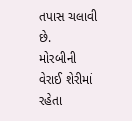તપાસ ચલાવી છે.
મોરબીની વેરાઈ શેરીમાં રહેતા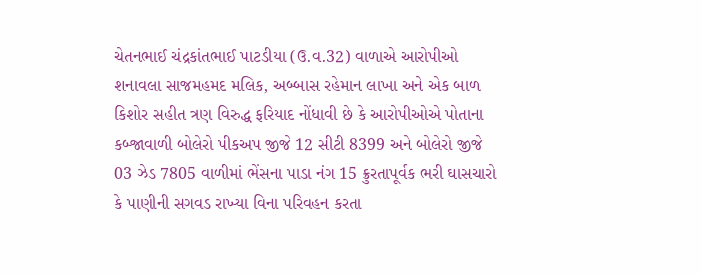ચેતનભાઈ ચંદ્રકાંતભાઈ પાટડીયા (ઉ.વ.32) વાળાએ આરોપીઓ શનાવલા સાજમહમદ મલિક, અબ્બાસ રહેમાન લાખા અને એક બાળ કિશોર સહીત ત્રણ વિરુદ્ધ ફરિયાદ નોંધાવી છે કે આરોપીઓએ પોતાના કબ્જાવાળી બોલેરો પીકઅપ જીજે 12 સીટી 8399 અને બોલેરો જીજે 03 ઝેડ 7805 વાળીમાં ભેંસના પાડા નંગ 15 ક્રુરતાપૂર્વક ભરી ઘાસચારો કે પાણીની સગવડ રાખ્યા વિના પરિવહન કરતા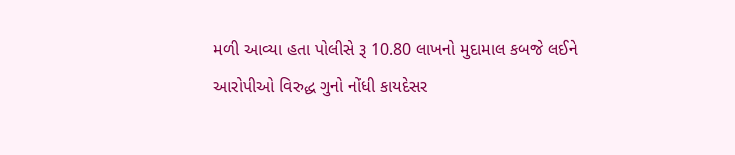મળી આવ્યા હતા પોલીસે રૂ 10.80 લાખનો મુદામાલ કબજે લઈને આરોપીઓ વિરુદ્ધ ગુનો નોંધી કાયદેસર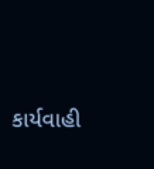કાર્યવાહી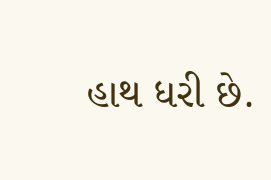હાથ ધરી છે.